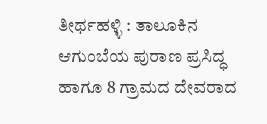ತೀರ್ಥಹಳ್ಳಿ : ತಾಲೂಕಿನ ಆಗುಂಬೆಯ ಪುರಾಣ ಪ್ರಸಿದ್ಧ ಹಾಗೂ 8 ಗ್ರಾಮದ ದೇವರಾದ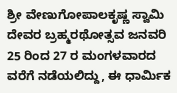ಶ್ರೀ ವೇಣುಗೋಪಾಲಕೃಷ್ಣ ಸ್ವಾಮಿ ದೇವರ ಬ್ರಹ್ಮರಥೋತ್ಸವ ಜನವರಿ 25 ರಿಂದ 27 ರ ಮಂಗಳವಾರದ ವರೆಗೆ ನಡೆಯಲಿದ್ದು, ಈ ಧಾರ್ಮಿಕ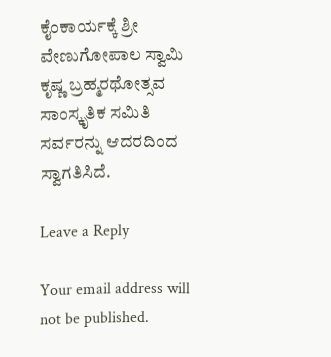ಕೈಂಕಾರ್ಯಕ್ಕೆ ಶ್ರೀ ವೇಣುಗೋಪಾಲ ಸ್ವಾಮಿ ಕೃಷ್ಣ ಬ್ರಹ್ಮರಥೋತ್ಸವ ಸಾಂಸ್ಕೃತಿಕ ಸಮಿತಿ ಸರ್ವರನ್ನು ಆದರದಿಂದ ಸ್ವಾಗತಿಸಿದೆ.

Leave a Reply

Your email address will not be published.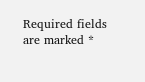Required fields are marked *